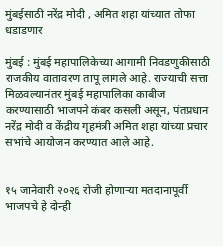मुंबईसाठी नरेंद्र मोदी , अमित शहा यांच्यात तोफा धडाडणार

मुंबई : मुंबई महापालिकेच्या आगामी निवडणुकीसाठी राजकीय वातावरण तापू लागले आहे. राज्याची सत्ता मिळवल्यानंतर मुंबई महापालिका काबीज करण्यासाठी भाजपने कंबर कसली असून, पंतप्रधान नरेंद्र मोदी व केंद्रीय गृहमंत्री अमित शहा यांच्या प्रचार सभांचे आयोजन करण्यात आले आहे.


१५ जानेवारी २०२६ रोजी होणाऱ्या मतदानापूर्वी भाजपचे हे दोन्ही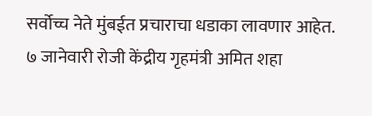सर्वोच्च नेते मुंबईत प्रचाराचा धडाका लावणार आहेत. ७ जानेवारी रोजी केंद्रीय गृहमंत्री अमित शहा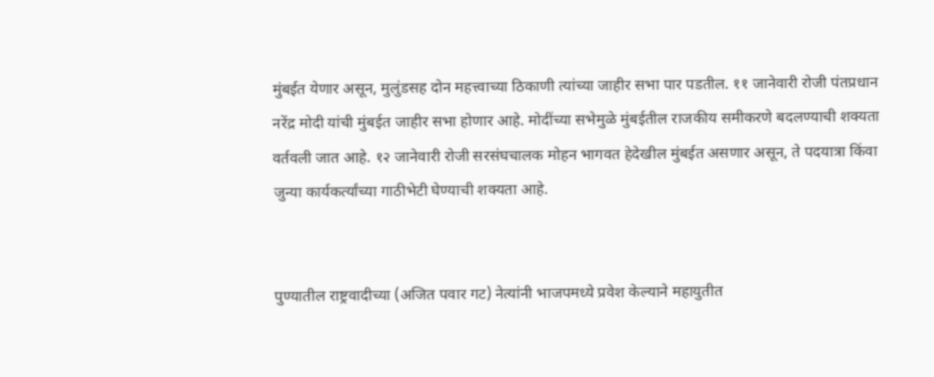मुंबईत येणार असून, मुलुंडसह दोन महत्त्वाच्या ठिकाणी त्यांच्या जाहीर सभा पार पडतील. ११ जानेवारी रोजी पंतप्रधान नरेंद्र मोदी यांची मुंबईत जाहीर सभा होणार आहे. मोदींच्या सभेमुळे मुंबईतील राजकीय समीकरणे बदलण्याची शक्यता वर्तवली जात आहे. १२ जानेवारी रोजी सरसंघचालक मोहन भागवत हेदेखील मुंबईत असणार असून, ते पदयात्रा किंवा जुन्या कार्यकर्त्यांच्या गाठीभेटी घेण्याची शक्यता आहे.


पुण्यातील राष्ट्रवादीच्या (अजित पवार गट) नेत्यांनी भाजपमध्ये प्रवेश केल्याने महायुतीत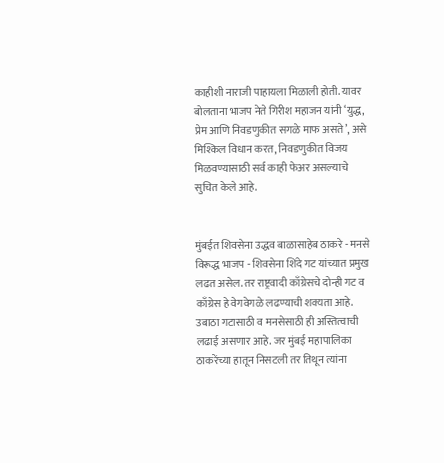काहीशी नाराजी पाहायला मिळाली होती. यावर बोलताना भाजप नेते गिरीश महाजन यांनी ‘युद्ध, प्रेम आणि निवडणुकीत सगळे माफ असते’, असे मिश्किल विधान करत, निवडणुकीत विजय मिळवण्यासाठी सर्व काही फेअर असल्याचे सुचित केले आहे.


मुंबईत शिवसेना उद्धव बाळासाहेब ठाकरे - मनसे विरूद्ध भाजप - शिवसेना शिंदे गट यांच्यात प्रमुख लढत असेल. तर राष्ट्रवादी काँग्रेसचे दोन्ही गट व काँग्रेस हे वेगवेगळे लढण्याची शक्यता आहे. उबाठा गटासाठी व मनसेसाठी ही अस्तित्वाची लढाई असणार आहे. जर मुंबई महापालिका ठाकरेंच्या हातून निसटली तर तिथून त्यांना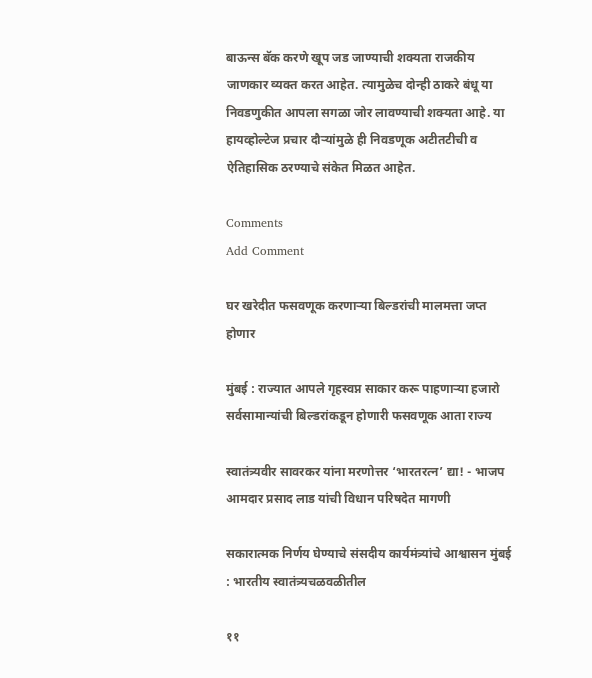बाऊन्स बॅक करणे खूप जड जाण्याची शक्यता राजकीय जाणकार व्यक्त करत आहेत. त्यामुळेच दोन्ही ठाकरे बंधू या निवडणुकीत आपला सगळा जोर लावण्याची शक्यता आहे. या हायव्होल्टेज प्रचार दौऱ्यांमुळे ही निवडणूक अटीतटीची व ऐतिहासिक ठरण्याचे संकेत मिळत आहेत.

Comments
Add Comment

घर खरेदीत फसवणूक करणाऱ्या बिल्डरांची मालमत्ता जप्त होणार

मुंबई : राज्यात आपले गृहस्वप्न साकार करू पाहणाऱ्या हजारो सर्वसामान्यांची बिल्डरांकडून होणारी फसवणूक आता राज्य

स्वातंत्र्यवीर सावरकर यांना मरणोत्तर ‘भारतरत्न’ द्या! - भाजप आमदार प्रसाद लाड यांची विधान परिषदेत मागणी

सकारात्मक निर्णय घेण्याचे संसदीय कार्यमंत्र्यांचे आश्वासन मुंबई : भारतीय स्वातंत्र्यचळवळीतील

११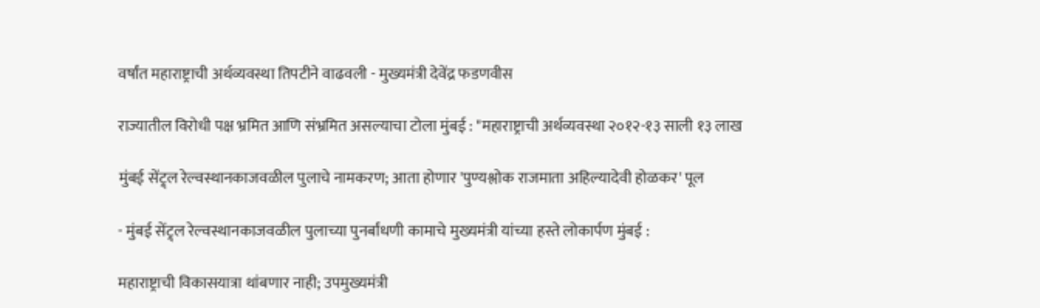वर्षांत महाराष्ट्राची अर्थव्यवस्था तिपटीने वाढवली - मुख्यमंत्री देवेंद्र फडणवीस

राज्यातील विरोधी पक्ष भ्रमित आणि संभ्रमित असल्याचा टोला मुंबई : "महाराष्ट्राची अर्थव्यवस्था २०१२-१३ साली १३ लाख

मुंबई सेंट्र्ल रेल्वस्थानकाजवळील पुलाचे नामकरण; आता होणार 'पुण्यश्लोक राजमाता अहिल्यादेवी होळकर' पूल

- मुंबई सेंट्र्ल रेल्वस्थानकाजवळील पुलाच्या पुनर्बांधणी कामाचे मुख्यमंत्री यांच्या हस्ते लोकार्पण मुंबई :

महाराष्ट्राची विकासयात्रा थांबणार नाही; उपमुख्यमंत्री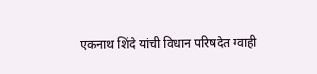एकनाथ शिंदे यांची विधान परिषदेत ग्वाही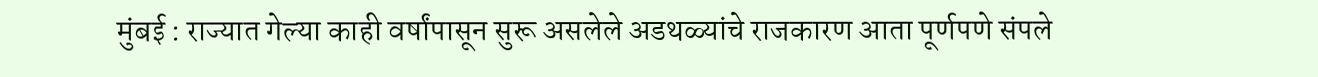मुंबई : राज्यात गेल्या काही वर्षांपासून सुरू असलेले अडथळ्यांचे राजकारण आता पूर्णपणे संपले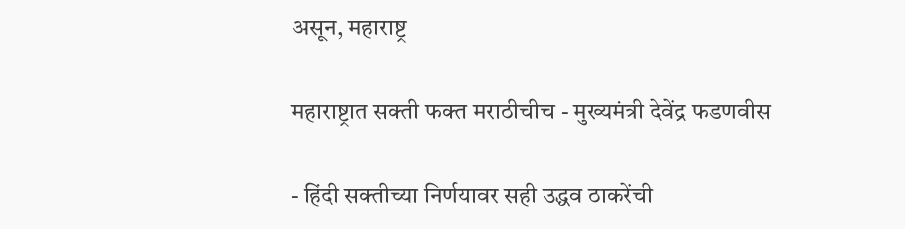असून, महाराष्ट्र

महाराष्ट्रात सक्ती फक्त मराठीचीच - मुख्यमंत्री देवेंद्र फडणवीस

- हिंदी सक्तीच्या निर्णयावर सही उद्धव ठाकरेंची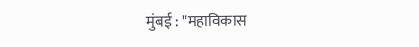मुंबई : "महाविकास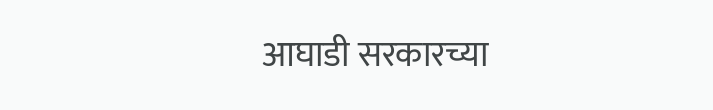आघाडी सरकारच्या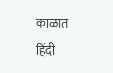काळात हिंदी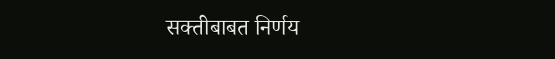सक्तीबाबत निर्णय